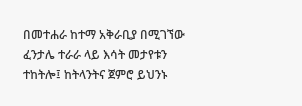በመተሐራ ከተማ አቅራቢያ በሚገኘው ፈንታሌ ተራራ ላይ እሳት መታየቱን ተከትሎ፤ ከትላንትና ጀምሮ ይህንኑ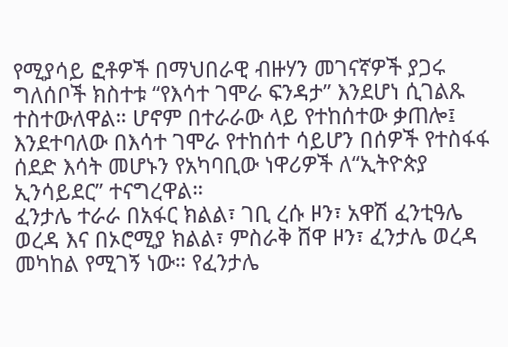የሚያሳይ ፎቶዎች በማህበራዊ ብዙሃን መገናኛዎች ያጋሩ ግለሰቦች ክስተቱ “የእሳተ ገሞራ ፍንዳታ” እንደሆነ ሲገልጹ ተስተውለዋል። ሆኖም በተራራው ላይ የተከሰተው ቃጠሎ፤ እንደተባለው በእሳተ ገሞራ የተከሰተ ሳይሆን በሰዎች የተስፋፋ ሰደድ እሳት መሆኑን የአካባቢው ነዋሪዎች ለ“ኢትዮጵያ ኢንሳይደር” ተናግረዋል።
ፈንታሌ ተራራ በአፋር ክልል፣ ገቢ ረሱ ዞን፣ አዋሽ ፈንቲዓሌ ወረዳ እና በኦሮሚያ ክልል፣ ምስራቅ ሸዋ ዞን፣ ፈንታሌ ወረዳ መካከል የሚገኝ ነው። የፈንታሌ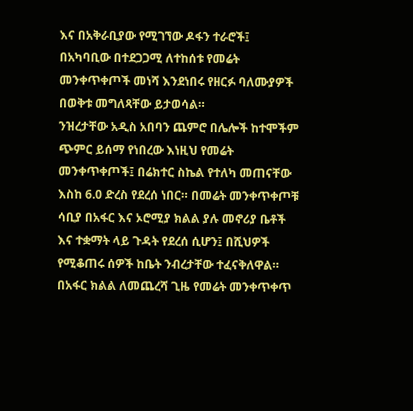እና በአቅራቢያው የሚገኘው ዶፋን ተራሮች፤ በአካባቢው በተደጋጋሚ ለተከሰቱ የመሬት መንቀጥቀጦች መነሻ እንደነበሩ የዘርፉ ባለሙያዎች በወቅቱ መግለጻቸው ይታወሳል።
ንዝረታቸው አዲስ አበባን ጨምሮ በሌሎች ከተሞችም ጭምር ይሰማ የነበረው እነዚህ የመሬት መንቀጥቀጦች፤ በሬክተር ስኬል የተለካ መጠናቸው እስከ 6.0 ድረስ የደረሰ ነበር። በመሬት መንቀጥቀጦቹ ሳቢያ በአፋር እና ኦሮሚያ ክልል ያሉ መኖሪያ ቤቶች እና ተቋማት ላይ ጉዳት የደረሰ ሲሆን፤ በሺህዎች የሚቆጠሩ ሰዎች ከቤት ንብረታቸው ተፈናቅለዋል።
በአፋር ክልል ለመጨረሻ ጊዜ የመሬት መንቀጥቀጥ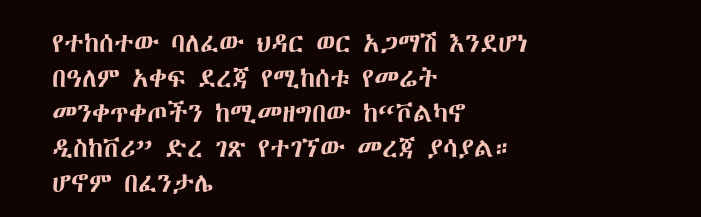የተከሰተው ባለፈው ህዳር ወር አጋማሽ እንደሆነ በዓለም አቀፍ ደረጃ የሚከሰቱ የመሬት መንቀጥቀጦችን ከሚመዘግበው ከ“ቮልካኖ ዲስከቨሪ” ድረ ገጽ የተገኘው መረጃ ያሳያል። ሆኖም በፈንታሌ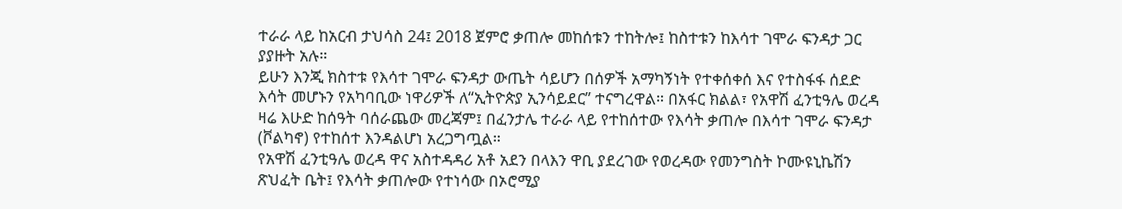ተራራ ላይ ከአርብ ታህሳስ 24፤ 2018 ጀምሮ ቃጠሎ መከሰቱን ተከትሎ፤ ከስተቱን ከእሳተ ገሞራ ፍንዳታ ጋር ያያዙት አሉ።
ይሁን እንጂ ክስተቱ የእሳተ ገሞራ ፍንዳታ ውጤት ሳይሆን በሰዎች አማካኝነት የተቀሰቀሰ እና የተስፋፋ ሰደድ እሳት መሆኑን የአካባቢው ነዋሪዎች ለ“ኢትዮጵያ ኢንሳይደር” ተናግረዋል። በአፋር ክልል፣ የአዋሽ ፈንቲዓሌ ወረዳ ዛሬ እሁድ ከሰዓት ባሰራጨው መረጃም፤ በፈንታሌ ተራራ ላይ የተከሰተው የእሳት ቃጠሎ በእሳተ ገሞራ ፍንዳታ (ቮልካኖ) የተከሰተ እንዳልሆነ አረጋግጧል።
የአዋሽ ፈንቲዓሌ ወረዳ ዋና አስተዳዳሪ አቶ አደን በላእን ዋቢ ያደረገው የወረዳው የመንግስት ኮሙዩኒኬሽን ጽህፈት ቤት፤ የእሳት ቃጠሎው የተነሳው በኦሮሚያ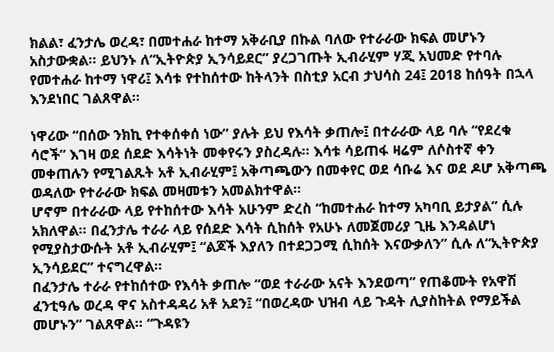ክልል፣ ፈንታሌ ወረዳ፣ በመተሐራ ከተማ አቅራቢያ በኩል ባለው የተራራው ክፍል መሆኑን አስታውቋል። ይህንኑ ለ“ኢትዮጵያ ኢንሳይደር” ያረጋገጡት ኢብራሂም ሃጂ አህመድ የተባሉ የመተሐራ ከተማ ነዋሪ፤ እሳቱ የተከሰተው ከትላንት በስቲያ አርብ ታህሳስ 24፤ 2018 ከሰዓት በኋላ እንደነበር ገልጸዋል።

ነዋሪው “በሰው ንክኪ የተቀሰቀሰ ነው” ያሉት ይህ የእሳት ቃጠሎ፤ በተራራው ላይ ባሉ “የደረቁ ሳሮች” እገዛ ወደ ሰደድ እሳትነት መቀየሩን ያስረዳሉ። እሳቱ ሳይጠፋ ዛሬም ለሶስተኛ ቀን መቀጠሉን የሚገልጹት አቶ ኢብራሂም፤ አቅጣጫውን በመቀየር ወደ ሳቡሬ እና ወደ ዶሆ አቅጣጫ ወዳለው የተራራው ክፍል መዛመቱን አመልክተዋል።
ሆኖም በተራራው ላይ የተከሰተው እሳት አሁንም ድረስ “ከመተሐራ ከተማ አካባቢ ይታያል” ሲሉ አክለዋል። በፈንታሌ ተራራ ላይ የሰደድ እሳት ሲከሰት የአሁኑ ለመጀመሪያ ጊዜ እንዳልሆነ የሚያስታውሱት አቶ ኢብራሂም፤ “ልጆች እያለን በተደጋጋሚ ሲከሰት እናውቃለን” ሲሉ ለ“ኢትዮጵያ ኢንሳይደር” ተናግረዋል።
በፈንታሌ ተራራ የተከሰተው የእሳት ቃጠሎ “ወደ ተራራው አናት እንደወጣ” የጠቆሙት የአዋሽ ፈንቲዓሌ ወረዳ ዋና አስተዳዳሪ አቶ አደን፤ “በወረዳው ህዝብ ላይ ጉዳት ሊያስከትል የማይችል መሆኑን” ገልጸዋል። “ጉዳዩን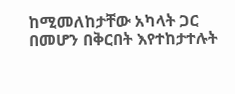ከሚመለከታቸው አካላት ጋር በመሆን በቅርበት እየተከታተሉት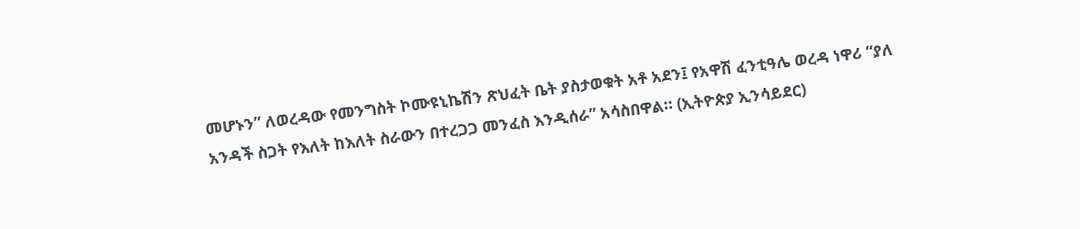መሆኑን” ለወረዳው የመንግስት ኮሙዩኒኬሽን ጽህፈት ቤት ያስታወቁት አቶ አደን፤ የአዋሽ ፈንቲዓሌ ወረዳ ነዋሪ “ያለ አንዳች ስጋት የእለት ከእለት ስራውን በተረጋጋ መንፈስ እንዲሰራ” አሳስበዋል። (ኢትዮጵያ ኢንሳይደር)